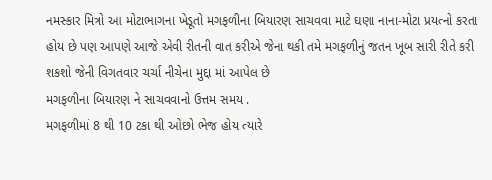નમસ્કાર મિત્રો આ મોટાભાગના ખેડૂતો મગફળીના બિયારણ સાચવવા માટે ઘણા નાના-મોટા પ્રયત્નો કરતા હોય છે પણ આપણે આજે એવી રીતની વાત કરીએ જેના થકી તમે મગફળીનું જતન ખૂબ સારી રીતે કરી શકશો જેની વિગતવાર ચર્ચા નીચેના મુદ્દા માં આપેલ છે
મગફળીના બિયારણ ને સાચવવાનો ઉત્તમ સમય .
મગફળીમાં 8 થી 10 ટકા થી ઓછો ભેજ હોય ત્યારે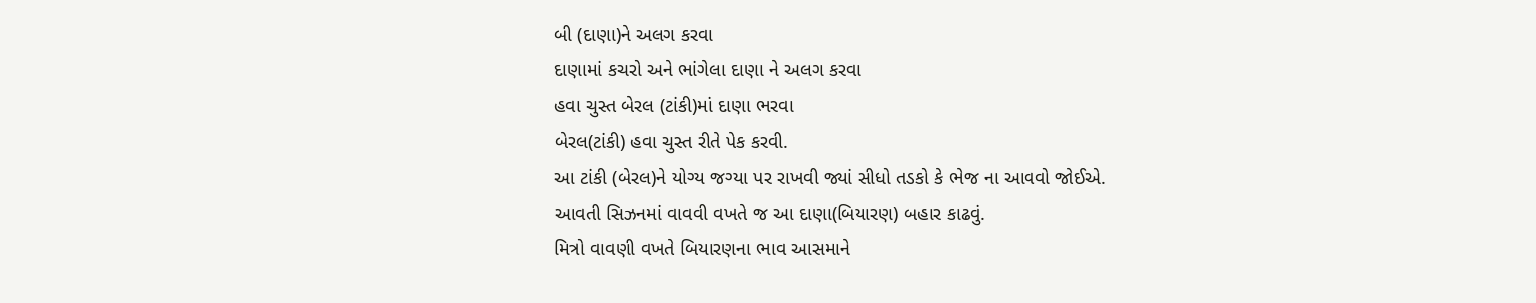બી (દાણા)ને અલગ કરવા
દાણામાં કચરો અને ભાંગેલા દાણા ને અલગ કરવા
હવા ચુસ્ત બેરલ (ટાંકી)માં દાણા ભરવા
બેરલ(ટાંકી) હવા ચુસ્ત રીતે પેક કરવી.
આ ટાંકી (બેરલ)ને યોગ્ય જગ્યા પર રાખવી જ્યાં સીધો તડકો કે ભેજ ના આવવો જોઈએ.
આવતી સિઝનમાં વાવવી વખતે જ આ દાણા(બિયારણ) બહાર કાઢવું.
મિત્રો વાવણી વખતે બિયારણના ભાવ આસમાને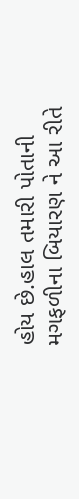હોય છે.હાલ તમારી પોતાની મગફળીના બિયારણ ને આ રીતે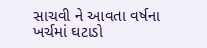સાચવી ને આવતા વર્ષના ખર્ચમાં ઘટાડો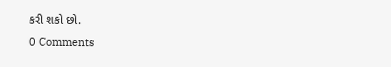કરી શકો છો.
0 Comments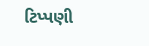ટિપ્પણી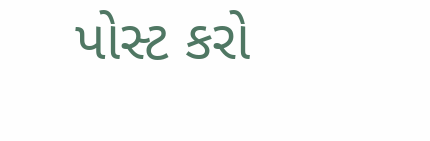પોસ્ટ કરો